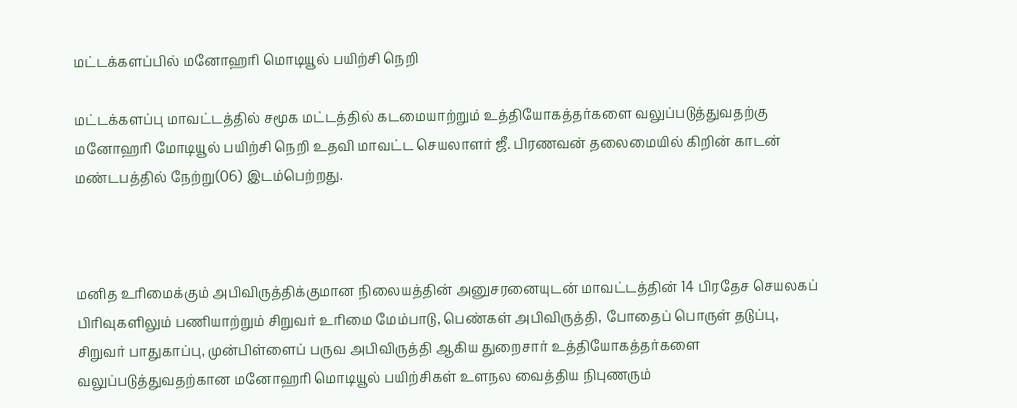மட்டக்களப்பில் மனோஹரி மொடியூல் பயிற்சி நெறி

மட்டக்களப்பு மாவட்டத்தில் சமூக மட்டத்தில் கடமையாற்றும் உத்தியோகத்தர்களை வலுப்படுத்துவதற்கு மனோஹரி மோடியூல் பயிற்சி நெறி உதவி மாவட்ட செயலாளர் ஜீ. பிரணவன் தலைமையில் கிறின் காடன் மண்டபத்தில் நேற்று(06) இடம்பெற்றது.



மனித உரிமைக்கும் அபிவிருத்திக்குமான நிலையத்தின் அனுசரனையுடன் மாவட்டத்தின் 14 பிரதேச செயலகப் பிரிவுகளிலும் பணியாற்றும் சிறுவர் உரிமை மேம்பாடு, பெண்கள் அபிவிருத்தி, போதைப் பொருள் தடுப்பு, சிறுவர் பாதுகாப்பு, முன்பிள்ளைப் பருவ அபிவிருத்தி ஆகிய துறைசார் உத்தியோகத்தர்களை வலுப்படுத்துவதற்கான மனோஹரி மொடியூல் பயிற்சிகள் உளநல வைத்திய நிபுணரும்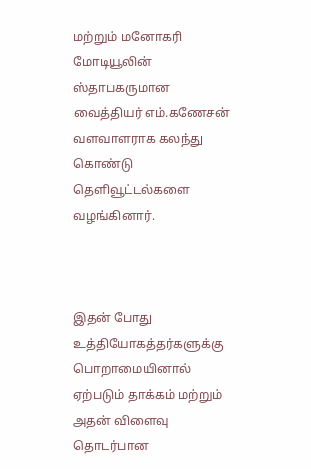மற்றும் மனோகரி மோடியூலின் ஸ்தாபகருமான வைத்தியர் எம்.கணேசன் வளவாளராக கலந்து கொண்டு தெளிவூட்டல்களை வழங்கினார்.



இதன் போது உத்தியோகத்தர்களுக்கு பொறாமையினால் ஏற்படும் தாக்கம் மற்றும் அதன் விளைவு தொடர்பான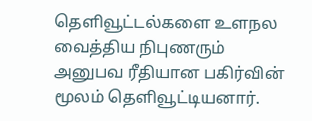தெளிவூட்டல்களை உளநல வைத்திய நிபுணரும் அனுபவ ரீதியான பகிர்வின் மூலம் தெளிவூட்டியனார்.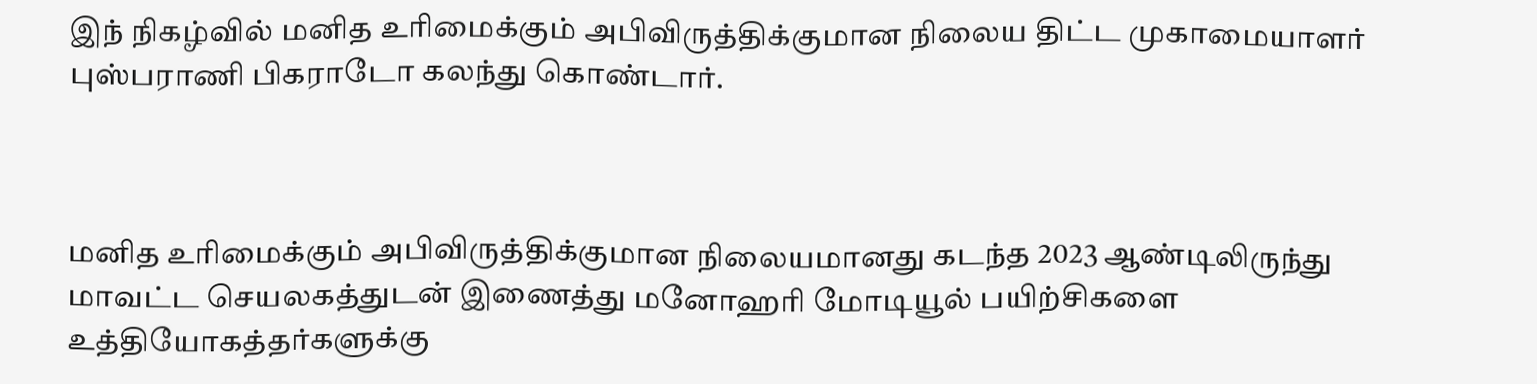இந் நிகழ்வில் மனித உரிமைக்கும் அபிவிருத்திக்குமான நிலைய திட்ட முகாமையாளர் புஸ்பராணி பிகராடோ கலந்து கொண்டார்.



மனித உரிமைக்கும் அபிவிருத்திக்குமான நிலையமானது கடந்த 2023 ஆண்டிலிருந்து மாவட்ட செயலகத்துடன் இணைத்து மனோஹரி மோடியூல் பயிற்சிகளை உத்தியோகத்தர்களுக்கு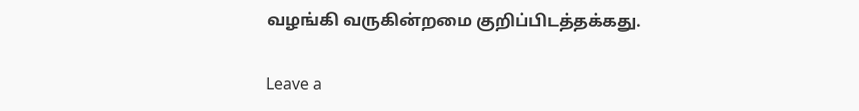வழங்கி வருகின்றமை குறிப்பிடத்தக்கது.

Leave a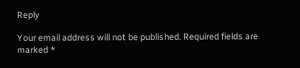Reply

Your email address will not be published. Required fields are marked *